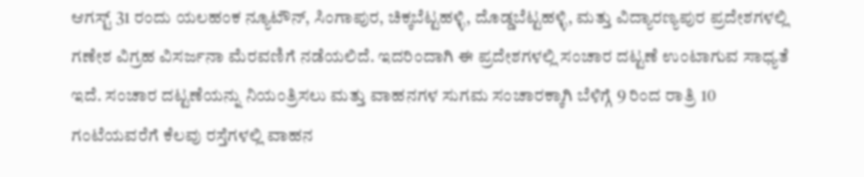ಆಗಸ್ಟ್ 31 ರಂದು ಯಲಹಂಕ ನ್ಯೂಟೌನ್, ಸಿಂಗಾಪುರ, ಚಿಕ್ಕಬೆಟ್ಟಹಳ್ಳಿ, ದೊಡ್ಡಬೆಟ್ಟಹಳ್ಳಿ, ಮತ್ತು ವಿದ್ಯಾರಣ್ಯಪುರ ಪ್ರದೇಶಗಳಲ್ಲಿ ಗಣೇಶ ವಿಗ್ರಹ ವಿಸರ್ಜನಾ ಮೆರವಣಿಗೆ ನಡೆಯಲಿದೆ. ಇದರಿಂದಾಗಿ ಈ ಪ್ರದೇಶಗಳಲ್ಲಿ ಸಂಚಾರ ದಟ್ಟಣೆ ಉಂಟಾಗುವ ಸಾಧ್ಯತೆ ಇದೆ. ಸಂಚಾರ ದಟ್ಟಣೆಯನ್ನು ನಿಯಂತ್ರಿಸಲು ಮತ್ತು ವಾಹನಗಳ ಸುಗಮ ಸಂಚಾರಕ್ಕಾಗಿ ಬೆಳಿಗ್ಗೆ 9 ರಿಂದ ರಾತ್ರಿ 10 ಗಂಟೆಯವರೆಗೆ ಕೆಲವು ರಸ್ತೆಗಳಲ್ಲಿ ವಾಹನ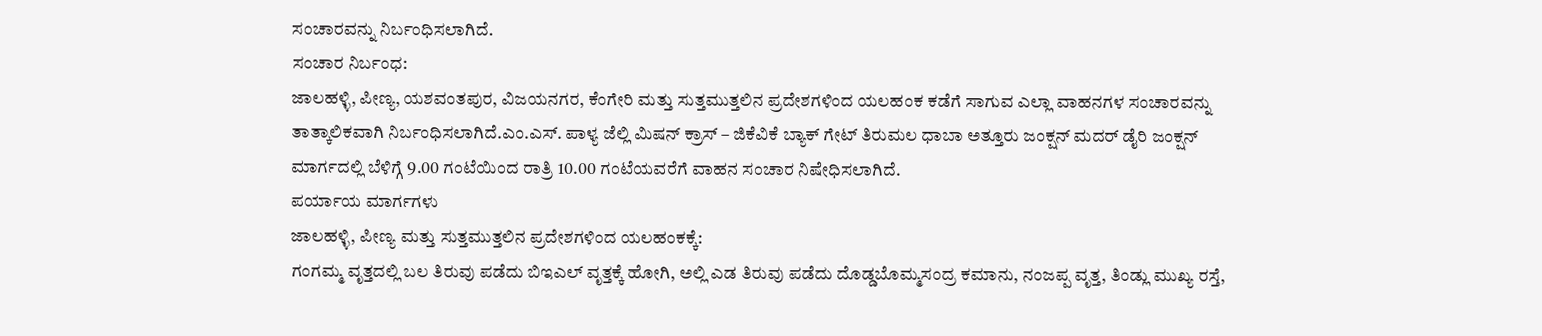ಸಂಚಾರವನ್ನು ನಿರ್ಬಂಧಿಸಲಾಗಿದೆ.
ಸಂಚಾರ ನಿರ್ಬಂಧ:
ಜಾಲಹಳ್ಳಿ, ಪೀಣ್ಯ, ಯಶವಂತಪುರ, ವಿಜಯನಗರ, ಕೆಂಗೇರಿ ಮತ್ತು ಸುತ್ತಮುತ್ತಲಿನ ಪ್ರದೇಶಗಳಿಂದ ಯಲಹಂಕ ಕಡೆಗೆ ಸಾಗುವ ಎಲ್ಲಾ ವಾಹನಗಳ ಸಂಚಾರವನ್ನು ತಾತ್ಕಾಲಿಕವಾಗಿ ನಿರ್ಬಂಧಿಸಲಾಗಿದೆ.ಎಂ.ಎಸ್. ಪಾಳ್ಯ ಜೆಲ್ಲಿ ಮಿಷನ್ ಕ್ರಾಸ್ – ಜಿಕೆವಿಕೆ ಬ್ಯಾಕ್ ಗೇಟ್ ತಿರುಮಲ ಧಾಬಾ ಅತ್ತೂರು ಜಂಕ್ಷನ್ ಮದರ್ ಡೈರಿ ಜಂಕ್ಷನ್ ಮಾರ್ಗದಲ್ಲಿ ಬೆಳಿಗ್ಗೆ 9.00 ಗಂಟೆಯಿಂದ ರಾತ್ರಿ 10.00 ಗಂಟೆಯವರೆಗೆ ವಾಹನ ಸಂಚಾರ ನಿಷೇಧಿಸಲಾಗಿದೆ.
ಪರ್ಯಾಯ ಮಾರ್ಗಗಳು
ಜಾಲಹಳ್ಳಿ, ಪೀಣ್ಯ ಮತ್ತು ಸುತ್ತಮುತ್ತಲಿನ ಪ್ರದೇಶಗಳಿಂದ ಯಲಹಂಕಕ್ಕೆ:
ಗಂಗಮ್ಮ ವೃತ್ತದಲ್ಲಿ ಬಲ ತಿರುವು ಪಡೆದು ಬಿಇಎಲ್ ವೃತ್ತಕ್ಕೆ ಹೋಗಿ, ಅಲ್ಲಿ ಎಡ ತಿರುವು ಪಡೆದು ದೊಡ್ಡಬೊಮ್ಮಸಂದ್ರ ಕಮಾನು, ನಂಜಪ್ಪ ವೃತ್ತ, ತಿಂಡ್ಲು ಮುಖ್ಯ ರಸ್ತೆ,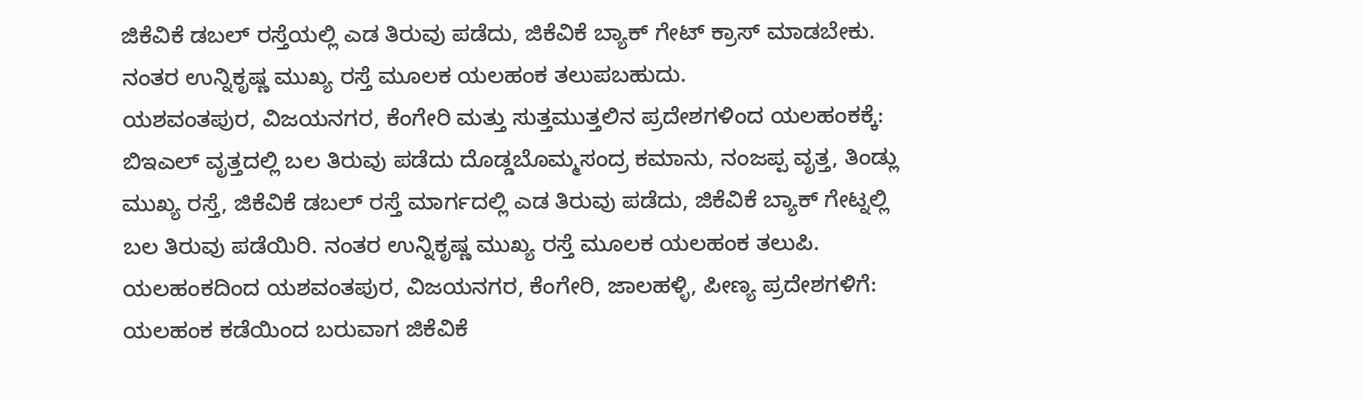ಜಿಕೆವಿಕೆ ಡಬಲ್ ರಸ್ತೆಯಲ್ಲಿ ಎಡ ತಿರುವು ಪಡೆದು, ಜಿಕೆವಿಕೆ ಬ್ಯಾಕ್ ಗೇಟ್ ಕ್ರಾಸ್ ಮಾಡಬೇಕು. ನಂತರ ಉನ್ನಿಕೃಷ್ಣ ಮುಖ್ಯ ರಸ್ತೆ ಮೂಲಕ ಯಲಹಂಕ ತಲುಪಬಹುದು.
ಯಶವಂತಪುರ, ವಿಜಯನಗರ, ಕೆಂಗೇರಿ ಮತ್ತು ಸುತ್ತಮುತ್ತಲಿನ ಪ್ರದೇಶಗಳಿಂದ ಯಲಹಂಕಕ್ಕೆ:
ಬಿಇಎಲ್ ವೃತ್ತದಲ್ಲಿ ಬಲ ತಿರುವು ಪಡೆದು ದೊಡ್ಡಬೊಮ್ಮಸಂದ್ರ ಕಮಾನು, ನಂಜಪ್ಪ ವೃತ್ತ, ತಿಂಡ್ಲು ಮುಖ್ಯ ರಸ್ತೆ, ಜಿಕೆವಿಕೆ ಡಬಲ್ ರಸ್ತೆ ಮಾರ್ಗದಲ್ಲಿ ಎಡ ತಿರುವು ಪಡೆದು, ಜಿಕೆವಿಕೆ ಬ್ಯಾಕ್ ಗೇಟ್ನಲ್ಲಿ ಬಲ ತಿರುವು ಪಡೆಯಿರಿ. ನಂತರ ಉನ್ನಿಕೃಷ್ಣ ಮುಖ್ಯ ರಸ್ತೆ ಮೂಲಕ ಯಲಹಂಕ ತಲುಪಿ.
ಯಲಹಂಕದಿಂದ ಯಶವಂತಪುರ, ವಿಜಯನಗರ, ಕೆಂಗೇರಿ, ಜಾಲಹಳ್ಳಿ, ಪೀಣ್ಯ ಪ್ರದೇಶಗಳಿಗೆ:
ಯಲಹಂಕ ಕಡೆಯಿಂದ ಬರುವಾಗ ಜಿಕೆವಿಕೆ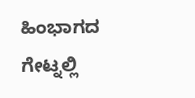ಹಿಂಭಾಗದ ಗೇಟ್ನಲ್ಲಿ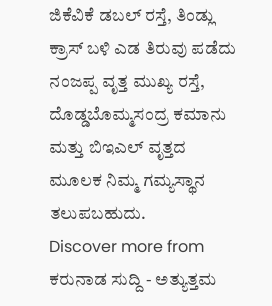ಜಿಕೆವಿಕೆ ಡಬಲ್ ರಸ್ತೆ, ತಿಂಡ್ಲು ಕ್ರಾಸ್ ಬಳಿ ಎಡ ತಿರುವು ಪಡೆದು ನಂಜಪ್ಪ ವೃತ್ತ ಮುಖ್ಯ ರಸ್ತೆ, ದೊಡ್ಡಬೊಮ್ಮಸಂದ್ರ ಕಮಾನು ಮತ್ತು ಬಿಇಎಲ್ ವೃತ್ತದ ಮೂಲಕ ನಿಮ್ಮ ಗಮ್ಯಸ್ಥಾನ ತಲುಪಬಹುದು.
Discover more from ಕರುನಾಡ ಸುದ್ದಿ - ಅತ್ಯುತ್ತಮ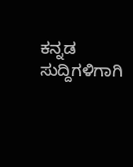ಕನ್ನಡ ಸುದ್ದಿಗಳಿಗಾಗಿ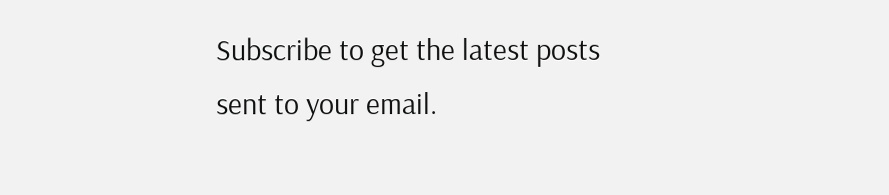Subscribe to get the latest posts sent to your email.